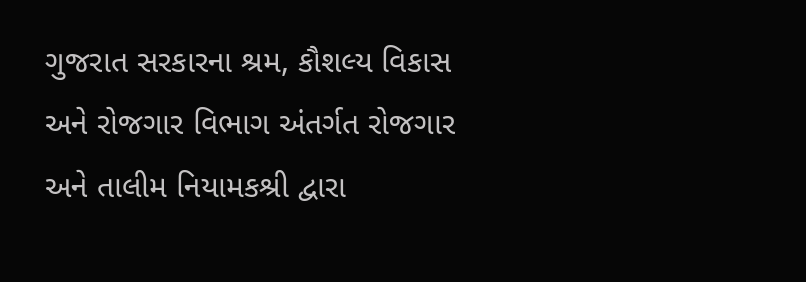ગુજરાત સરકારના શ્રમ, કૌશલ્ય વિકાસ અને રોજગાર વિભાગ અંતર્ગત રોજગાર અને તાલીમ નિયામકશ્રી દ્વારા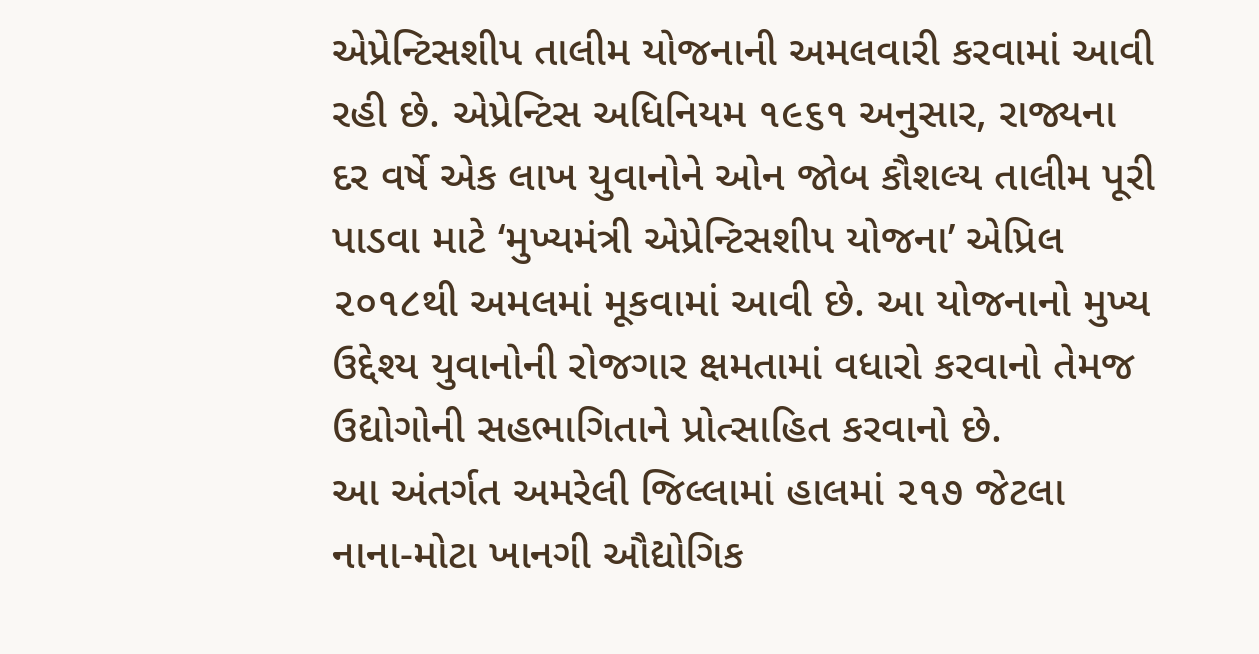એપ્રેન્ટિસશીપ તાલીમ યોજનાની અમલવારી કરવામાં આવી રહી છે. એપ્રેન્ટિસ અધિનિયમ ૧૯૬૧ અનુસાર, રાજ્યના દર વર્ષે એક લાખ યુવાનોને ઓન જોબ કૌશલ્ય તાલીમ પૂરી પાડવા માટે ‘મુખ્યમંત્રી એપ્રેન્ટિસશીપ યોજના’ એપ્રિલ ૨૦૧૮થી અમલમાં મૂકવામાં આવી છે. આ યોજનાનો મુખ્ય ઉદ્દેશ્ય યુવાનોની રોજગાર ક્ષમતામાં વધારો કરવાનો તેમજ ઉદ્યોગોની સહભાગિતાને પ્રોત્સાહિત કરવાનો છે.
આ અંતર્ગત અમરેલી જિલ્લામાં હાલમાં ૨૧૭ જેટલા નાના-મોટા ખાનગી ઔદ્યોગિક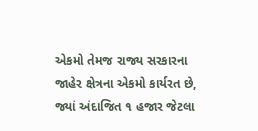એકમો તેમજ રાજ્ય સરકારના જાહેર ક્ષેત્રના એકમો કાર્યરત છે, જ્યાં અંદાજિત ૧ હજાર જેટલા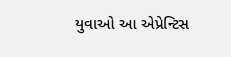યુવાઓ આ એપ્રેન્ટિસ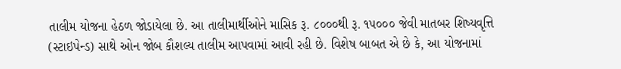તાલીમ યોજના હેઠળ જોડાયેલા છે. આ તાલીમાર્થીઓને માસિક રૂ. ૮૦૦૦થી રૂ. ૧૫૦૦૦ જેવી માતબર શિષ્યવૃત્તિ (સ્ટાઇપેન્ડ) સાથે ઓન જોબ કૌશલ્ય તાલીમ આપવામાં આવી રહી છે. વિશેષ બાબત એ છે કે, આ યોજનામાં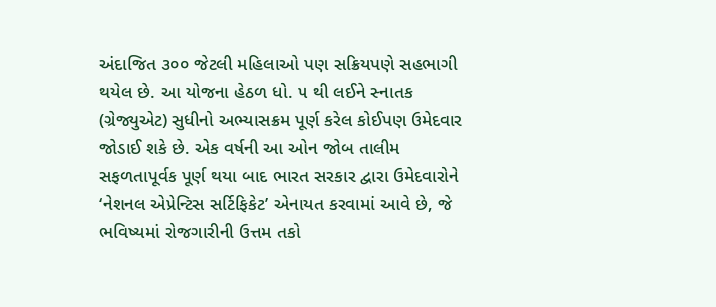અંદાજિત ૩૦૦ જેટલી મહિલાઓ પણ સક્રિયપણે સહભાગી થયેલ છે. આ યોજના હેઠળ ધો. ૫ થી લઈને સ્નાતક (ગ્રેજ્યુએટ) સુધીનો અભ્યાસક્રમ પૂર્ણ કરેલ કોઈપણ ઉમેદવાર જોડાઈ શકે છે. એક વર્ષની આ ઓન જોબ તાલીમ સફળતાપૂર્વક પૂર્ણ થયા બાદ ભારત સરકાર દ્વારા ઉમેદવારોને ‘નેશનલ એપ્રેન્ટિસ સર્ટિફિકેટ’ એનાયત કરવામાં આવે છે, જે ભવિષ્યમાં રોજગારીની ઉત્તમ તકો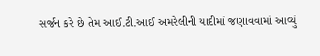સર્જન કરે છે તેમ આઈ.ટી.આઈ અમરેલીની યાદીમાં જણાવવામાં આવ્યું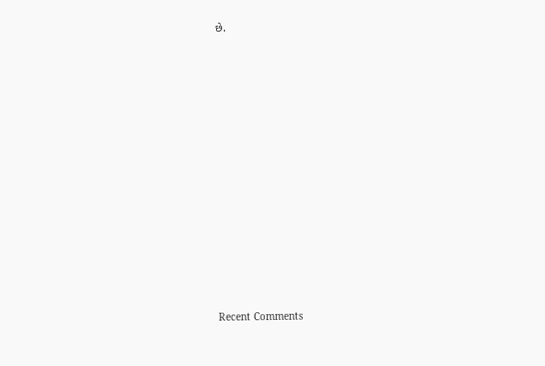છે.
















Recent Comments